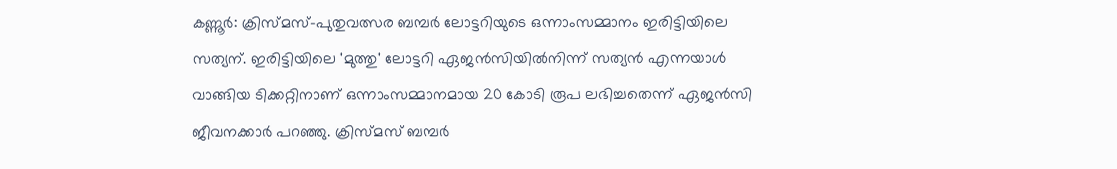കണ്ണൂര്‍: ക്രിസ്മസ്-പുതുവത്സര ബമ്പര്‍ ലോട്ടറിയുടെ ഒന്നാംസമ്മാനം ഇരിട്ടിയിലെ സത്യന്. ഇരിട്ടിയിലെ 'മുത്തു' ലോട്ടറി ഏജന്‍സിയില്‍നിന്ന് സത്യന്‍ എന്നയാള്‍ വാങ്ങിയ ടിക്കറ്റിനാണ് ഒന്നാംസമ്മാനമായ 20 കോടി രൂപ ലഭിച്ചതെന്ന് ഏജന്‍സി ജീവനക്കാര്‍ പറഞ്ഞു. ക്രിസ്മസ് ബമ്പര്‍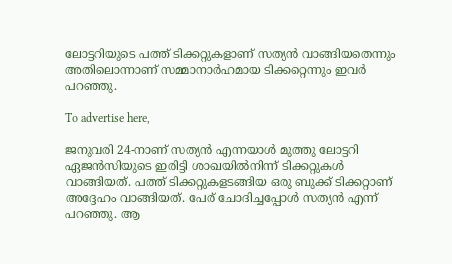ലോട്ടറിയുടെ പത്ത് ടിക്കറ്റുകളാണ് സത്യന്‍ വാങ്ങിയതെന്നും അതിലൊന്നാണ് സമ്മാനാര്‍ഹമായ ടിക്കറ്റെന്നും ഇവര്‍ പറഞ്ഞു.

To advertise here,

ജനുവരി 24-നാണ് സത്യന്‍ എന്നയാള്‍ മുത്തു ലോട്ടറി ഏജന്‍സിയുടെ ഇരിട്ടി ശാഖയില്‍നിന്ന് ടിക്കറ്റുകള്‍ വാങ്ങിയത്. പത്ത് ടിക്കറ്റുകളടങ്ങിയ ഒരു ബുക്ക് ടിക്കറ്റാണ് അദ്ദേഹം വാങ്ങിയത്. പേര് ചോദിച്ചപ്പോള്‍ സത്യന്‍ എന്ന് പറഞ്ഞു. ആ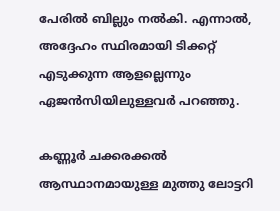പേരില്‍ ബില്ലും നല്‍കി. എന്നാല്‍, അദ്ദേഹം സ്ഥിരമായി ടിക്കറ്റ് എടുക്കുന്ന ആളല്ലെന്നും ഏജന്‍സിയിലുള്ളവര്‍ പറഞ്ഞു.

കണ്ണൂര്‍ ചക്കരക്കല്‍ ആസ്ഥാനമായുള്ള മുത്തു ലോട്ടറി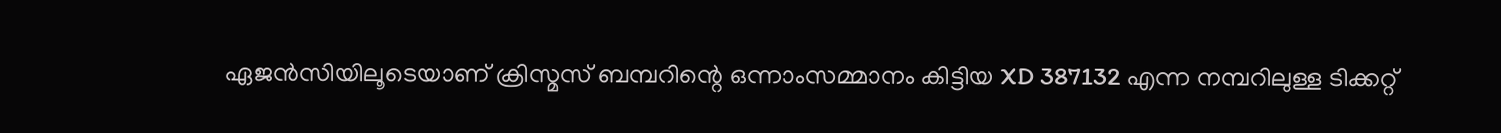ഏജന്‍സിയിലൂടെയാണ് ക്രിസ്മസ് ബമ്പറിന്റെ ഒന്നാംസമ്മാനം കിട്ടിയ XD 387132 എന്ന നമ്പറിലുള്ള ടിക്കറ്റ്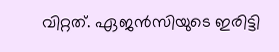വിറ്റത്. ഏജന്‍സിയുടെ ഇരിട്ടി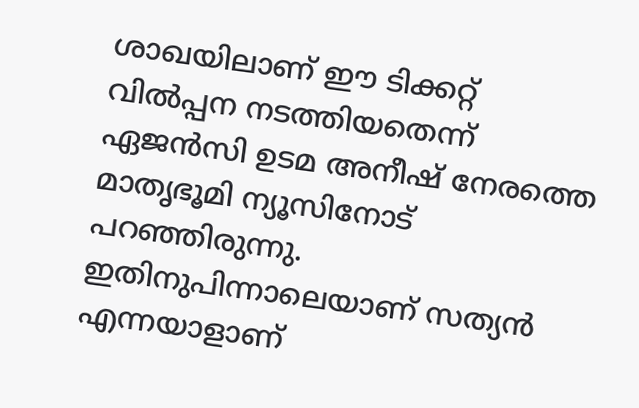ശാഖയിലാണ് ഈ ടിക്കറ്റ് വില്‍പ്പന നടത്തിയതെന്ന് ഏജന്‍സി ഉടമ അനീഷ് നേരത്തെ മാതൃഭൂമി ന്യൂസിനോട് പറഞ്ഞിരുന്നു. ഇതിനുപിന്നാലെയാണ് സത്യന്‍ എന്നയാളാണ്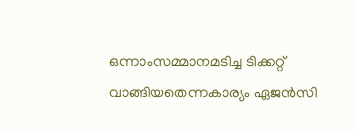ഒന്നാംസമ്മാനമടിച്ച ടിക്കറ്റ് വാങ്ങിയതെന്നകാര്യം ഏജന്‍സി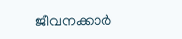ജീവനക്കാര്‍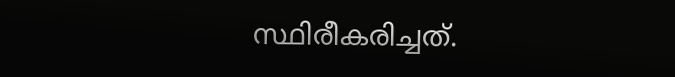സ്ഥിരീകരിച്ചത്.